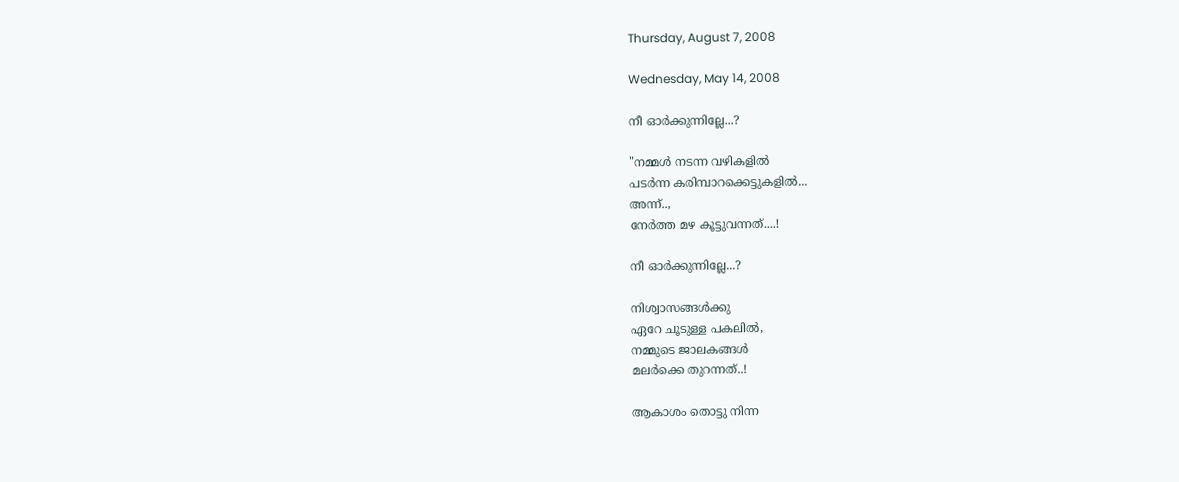Thursday, August 7, 2008

Wednesday, May 14, 2008

നീ ഓര്‍ക്കുന്നില്ലേ...?

"നമ്മള്‍ നടന്ന വഴികളില്‍
പടര്‍ന്ന കരിമ്പാറക്കെട്ടുകളില്‍...
അന്ന്..,
നേര്‍ത്ത മഴ കൂട്ടുവന്നത്....!

നീ ഓര്‍ക്കുന്നില്ലേ...?

നിശ്വാസങ്ങള്‍ക്കു
ഏറേ ചൂടുള്ള പകലില്‍,
നമ്മുടെ ജാലകങ്ങള്‍
മലര്‍ക്കെ തുറന്നത്‌..!

ആകാശം തൊട്ടു നിന്ന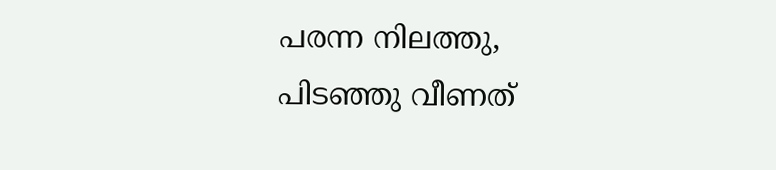പരന്ന നിലത്തു,
പിടഞ്ഞു വീണത്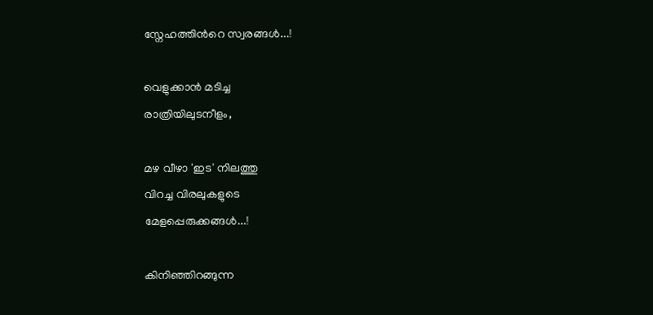സ്നേഹത്തിന്‍റെ സ്വരങ്ങള്‍...!

വെളുക്കാന്‍ മടിച്ച
രാത്രിയിലുടനീളം,

മഴ വീഴാ 'ഇട' നിലത്തു
വിറച്ച വിരലുകളുടെ
മേളപ്പെരുക്കങ്ങള്‍...!

കിനിഞ്ഞിറങ്ങുന്ന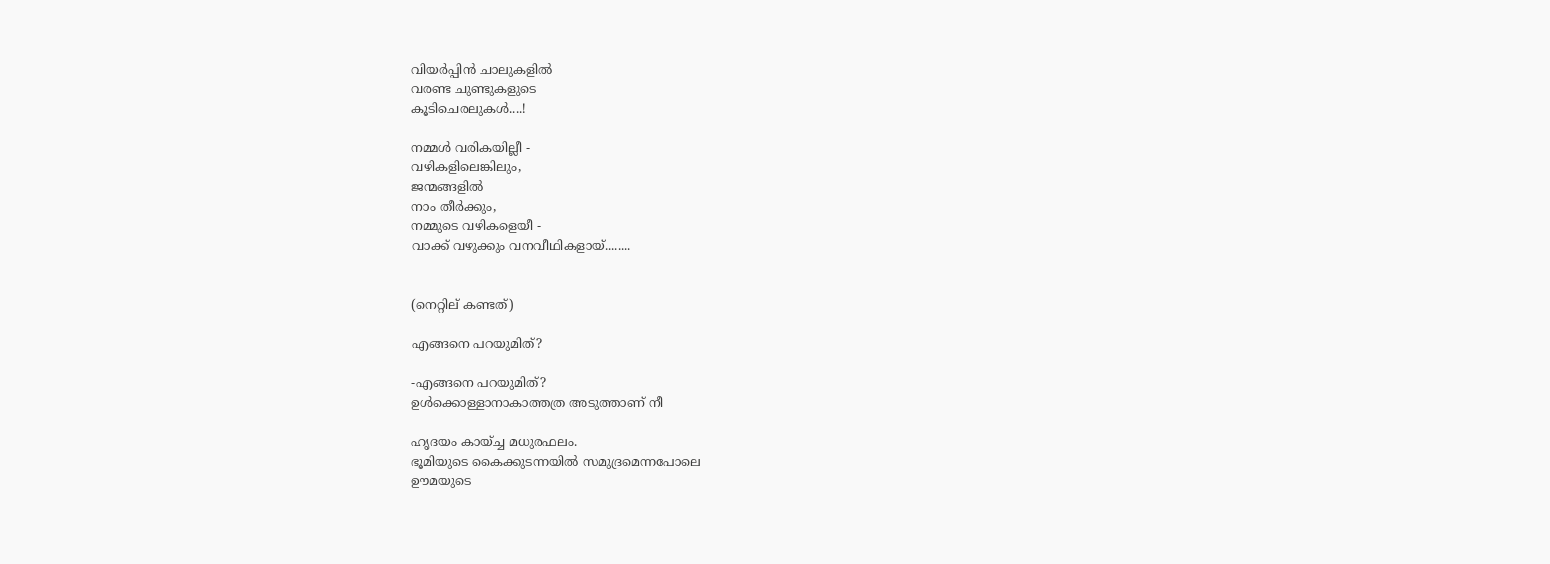വിയര്‍പ്പിന്‍ ചാലുകളില്‍
വരണ്ട ചുണ്ടുകളുടെ
കൂടിചെരലുകള്‍....!

നമ്മള്‍ വരികയില്ലീ -
വഴികളിലെങ്കിലും,
ജന്മങ്ങളില്‍
നാം തീര്‍ക്കും,
നമ്മുടെ വഴികളെയീ -
വാക്ക് വഴുക്കും വനവീഥികളായ്........


(നെറ്റില് കണ്ടത്)

എങ്ങനെ പറയുമിത്‌?

-എങ്ങനെ പറയുമിത്‌?
ഉള്‍ക്കൊള്ളാനാകാത്തത്ര അടുത്താണ്‌ നീ

ഹൃദയം കായ്‌ച്ച മധുരഫലം.
ഭൂമിയുടെ കൈക്കുടന്നയില്‍ സമുദ്രമെന്നപോലെ
ഊമയുടെ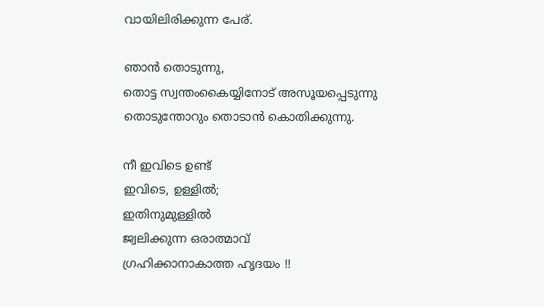വായിലിരിക്കുന്ന പേര്‌.

ഞാന്‍ തൊടുന്നു,
തൊട്ട സ്വന്തംകൈയ്യിനോട്‌ അസൂയപ്പെടുന്നു
തൊടുന്തോറും തൊടാന്‍ കൊതിക്കുന്നു.

നീ ഇവിടെ ഉണ്ട്‌
ഇവിടെ, ഉള്ളില്‍;
ഇതിനുമുള്ളില്‍
ജ്വലിക്കുന്ന ഒരാത്മാവ്‌
ഗ്രഹിക്കാനാകാത്ത ഹൃദയം !!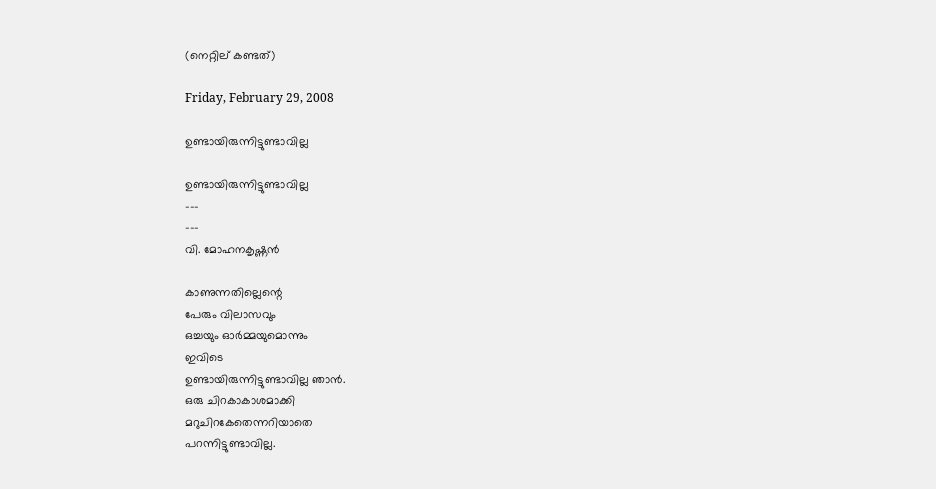(നെറ്റില് കണ്ടത്)

Friday, February 29, 2008

ഉണ്ടായിരുന്നിട്ടുണ്ടാവില്ല

ഉണ്ടായിരുന്നിട്ടുണ്ടാവില്ല
---
---
വി. മോഹനകൃഷ്ണന്‍

കാണുന്നതില്ലെന്റെ
പേരും വിലാസവും
ഒച്ചയും ഓര്‍മ്മയുമൊന്നും
ഇവിടെ
ഉണ്ടായിരുന്നിട്ടുണ്ടാവില്ല ഞാന്‍.
ഒരു ചിറകാകാശമാക്കി
മറുചിറകേതെന്നറിയാതെ
പറന്നിട്ടുണ്ടാവില്ല.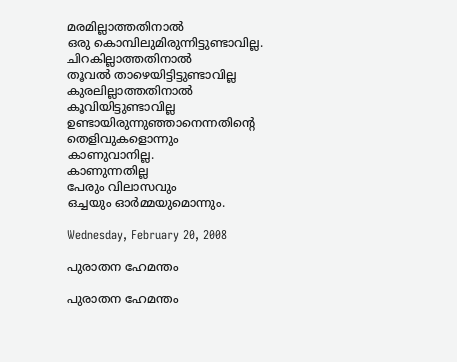മരമില്ലാത്തതിനാല്‍
ഒരു കൊമ്പിലുമിരുന്നിട്ടുണ്ടാവില്ല.
ചിറകില്ലാത്തതിനാല്‍
തൂവല്‍ താഴെയിട്ടിട്ടുണ്ടാവില്ല
കുരലില്ലാത്തതിനാല്‍
കൂവിയിട്ടുണ്ടാവില്ല
ഉണ്ടായിരുന്നുഞ്ഞാനെന്നതിന്റെ
തെളിവുകളൊന്നും
കാണുവാനില്ല.
കാണുന്നതില്ല
പേരും വിലാസവും
ഒച്ചയും ഓര്‍മ്മയുമൊന്നും.

Wednesday, February 20, 2008

പുരാതന ഹേമന്തം

പുരാതന ഹേമന്തം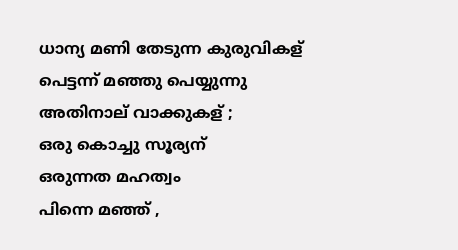ധാന്യ മണി തേടുന്ന കുരുവികള്
പെട്ടന്ന് മഞ്ഞു പെയ്യുന്നു
അതിനാല് വാക്കുകള് ;
ഒരു കൊച്ചു സൂര്യന്
ഒരുന്നത മഹത്വം
പിന്നെ മഞ്ഞ് ,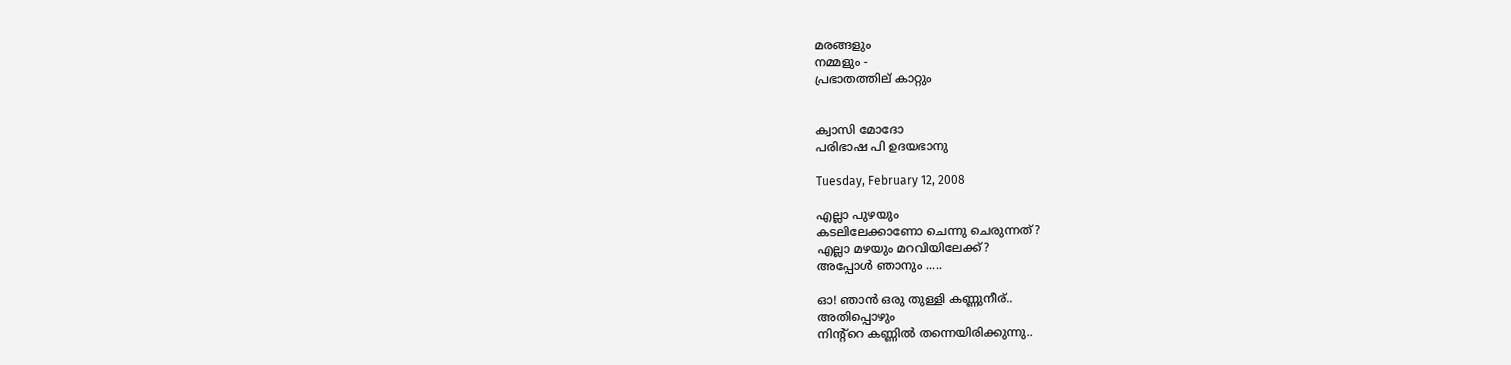മരങ്ങളും
നമ്മളും -
പ്രഭാതത്തില് കാറ്റും


ക്വാസി മോദോ
പരിഭാഷ പി ഉദയഭാനു

Tuesday, February 12, 2008

എല്ലാ പുഴയും
കടലിലേക്കാണോ ചെന്നു ചെരുന്നത്?
എല്ലാ മഴയും മറവിയിലേക്ക്?
അപ്പോള്‍ ഞാനും .....

ഓ! ഞാന്‍ ഒരു തുള്ളി കണ്ണുനീര്..
അതിപ്പൊഴും
നിന്‍റ്റെ കണ്ണില്‍ തന്നെയിരിക്കുന്നു..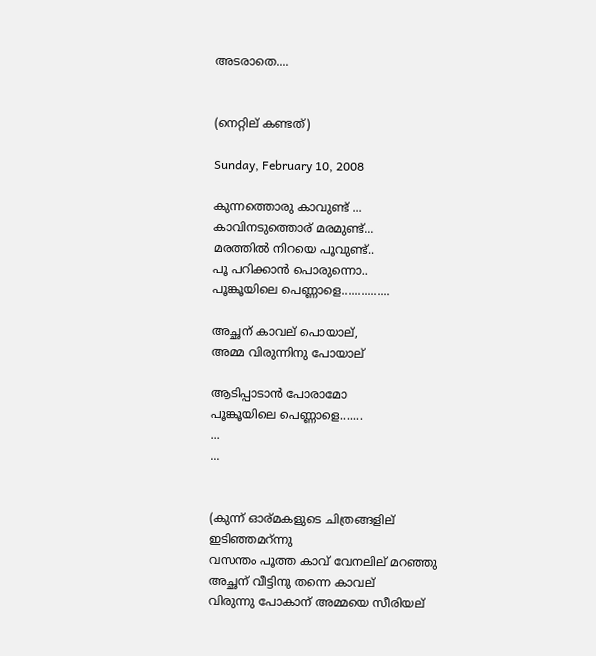അടരാതെ....


(നെറ്റില് കണ്ടത്)

Sunday, February 10, 2008

കുന്നത്തൊരു കാവുണ്ട്‌ ...
കാവിനടുത്തൊര്‌ മരമുണ്ട്‌...
മരത്തില്‍ നിറയെ പൂവുണ്ട്‌..
പൂ പറിക്കാന്‍ പൊരുന്നൊ..
പൂങ്കൂയിലെ പെണ്ണാളെ...............

അച്ഛന് കാവല്‌ പൊയാല്‌,
അമ്മ വിരുന്നിനു പോയാല്‌

ആടിപ്പാടാന്‍ പോരാമോ
പൂങ്കൂയിലെ പെണ്ണാളെ.......
...
...


(കുന്ന് ഓര്മകളുടെ ചിത്രങ്ങളില് ഇടിഞ്ഞമറ്ന്നു
വസന്തം പൂത്ത കാവ് വേനലില് മറഞ്ഞു
അച്ഛന് വീട്ടിനു തന്നെ കാവല്
വിരുന്നു പോകാന് അമ്മയെ സീരിയല്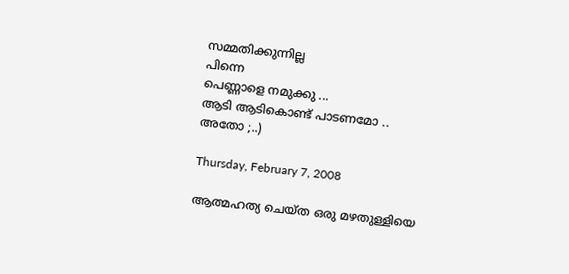സമ്മതിക്കുന്നില്ല
പിന്നെ
പെണ്ണാളെ നമുക്കു ...
ആടി ആടികൊണ്ട് പാടണമോ ..
അതോ ;..)

Thursday, February 7, 2008

ആത്മഹത്യ ചെയ്ത ഒരു മഴതുള്ളിയെ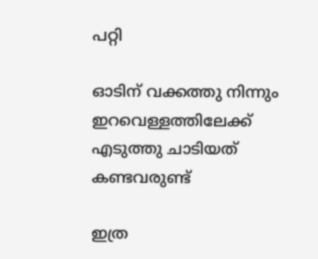പറ്റി

ഓടിന് വക്കത്തു നിന്നും
ഇറവെള്ളത്തിലേക്ക്
എടുത്തു ചാടിയത്
കണ്ടവരുണ്ട്

ഇത്ര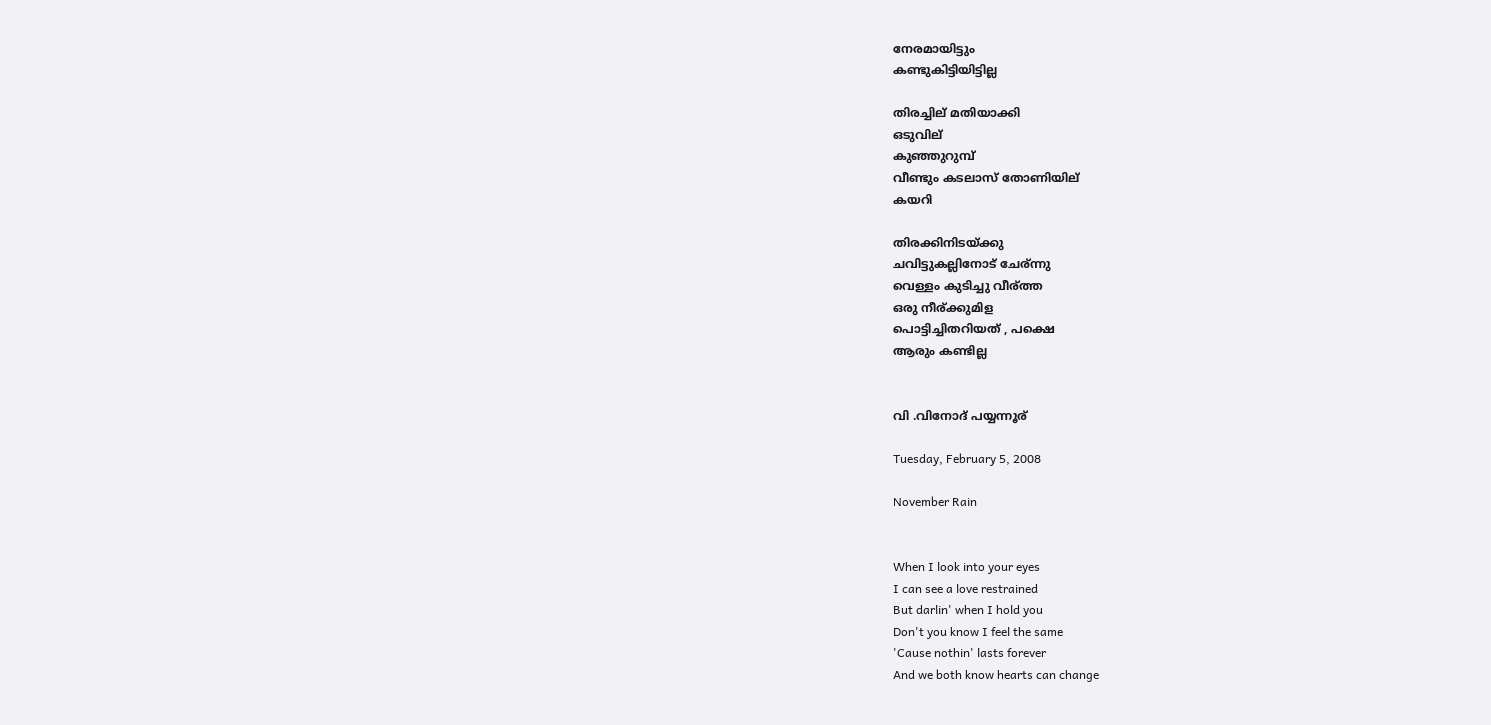നേരമായിട്ടും
കണ്ടുകിട്ടിയിട്ടില്ല

തിരച്ചില് മതിയാക്കി
ഒടുവില്
കുഞ്ഞുറുമ്പ്
വീണ്ടും കടലാസ് തോണിയില്
കയറി

തിരക്കിനിടയ്ക്കു
ചവിട്ടുകല്ലിനോട് ചേര്ന്നു
വെള്ളം കുടിച്ചു വീര്ത്ത
ഒരു നീര്ക്കുമിള
പൊട്ടിച്ചിതറിയത് , പക്ഷെ
ആരും കണ്ടില്ല


വി .വിനോദ് പയ്യന്നൂര്

Tuesday, February 5, 2008

November Rain


When I look into your eyes
I can see a love restrained
But darlin' when I hold you
Don't you know I feel the same
'Cause nothin' lasts forever
And we both know hearts can change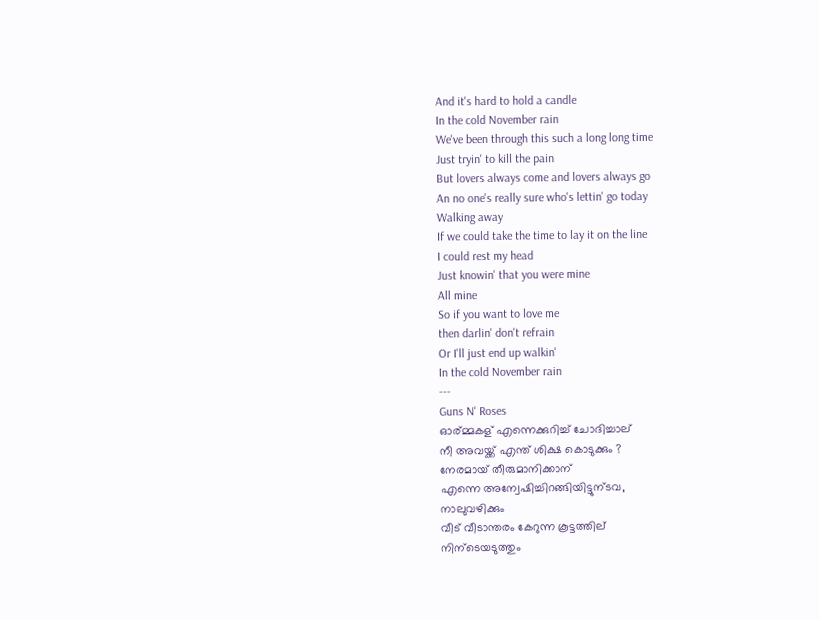And it's hard to hold a candle
In the cold November rain
We've been through this such a long long time
Just tryin' to kill the pain
But lovers always come and lovers always go
An no one's really sure who's lettin' go today
Walking away
If we could take the time to lay it on the line
I could rest my head
Just knowin' that you were mine
All mine
So if you want to love me
then darlin' don't refrain
Or I'll just end up walkin'
In the cold November rain
---
Guns N' Roses
ഓര്മ്മകള് എന്നെക്കുറിച്ച് ചോദിച്ചാല്
നീ അവയ്ക്ക് എന്ത് ശിക്ഷ കൊടുക്കും ?
നേരമായ് തീരുമാനിക്കാന്
എന്നെ അന്വേഷിച്ചിറങ്ങിയിട്ടുന്ടവ,
നാലുവഴിക്കും
വീട് വീടാന്തരം കേറുന്ന കൂട്ടത്തില്
നിന്ടെയടുത്തും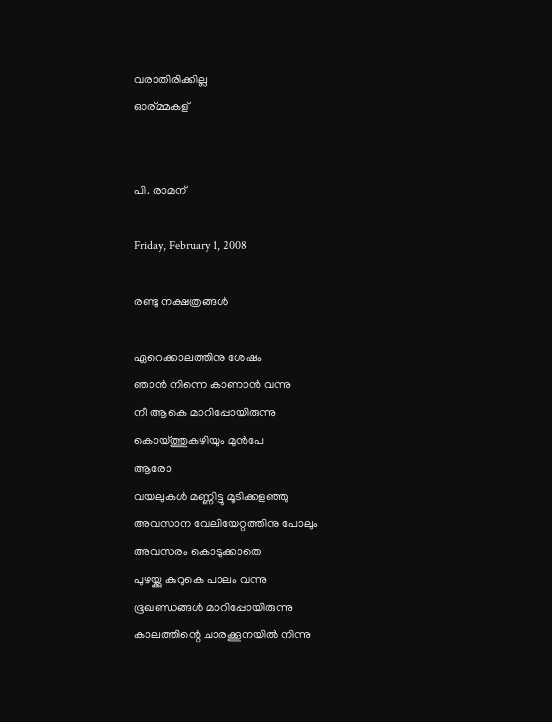വരാതിരിക്കില്ല
ഓര്മ്മകള്


പി. രാമന്

Friday, February 1, 2008

രണ്ടു നക്ഷത്രങ്ങള്‍

ഏറെക്കാലത്തിനു ശേഷം
ഞാന്‍ നിന്നെ കാണാന്‍ വന്നു
നീ ആകെ മാറിപ്പോയിരുന്നു
കൊയ്ത്തുകഴിയും മുന്‍പേ
ആരോ
വയലുകള്‍ മണ്ണിട്ടു മൂടിക്കളഞ്ഞു
അവസാന വേലിയേറ്റത്തിനു പോലും
അവസരം കൊടുക്കാതെ
പുഴയ്ക്കു കുറുകെ പാലം വന്നു
ഭൂഖണ്ഡങ്ങള്‍ മാറിപ്പോയിരുന്നു
കാലത്തിന്റെ ചാരക്കൂനയില്‍ നിന്നു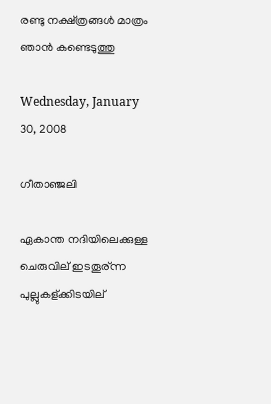രണ്ടു നക്ഷ്ത്രങ്ങള്‍ മാത്രം
ഞാന്‍ കണ്ടെടുത്തു

Wednesday, January 30, 2008

ഗീതാഞ്ജലി

ഏകാന്ത നദിയിലെക്കുള്ള ചെരുവില് ഇടതൂര്ന്ന പുല്ലുകള്ക്കിടയില്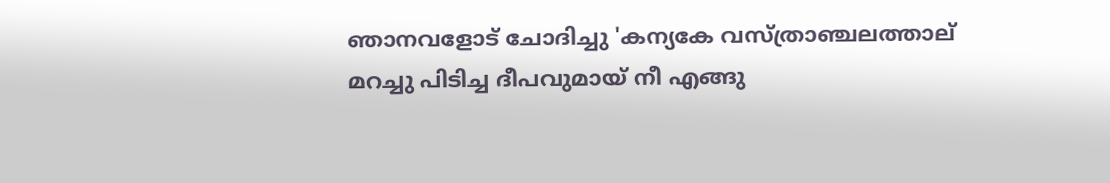ഞാനവളോട് ചോദിച്ചു 'കന്യകേ വസ്ത്രാഞ്ചലത്താല് മറച്ചു പിടിച്ച ദീപവുമായ് നീ എങ്ങു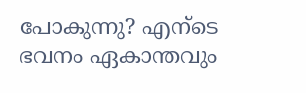പോകുന്നു? എന്ടെ ഭവനം ഏകാന്തവും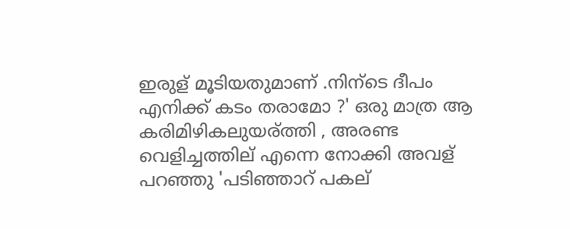ഇരുള് മൂടിയതുമാണ് .നിന്ടെ ദീപം എനിക്ക് കടം തരാമോ ?' ഒരു മാത്ര ആ കരിമിഴികലുയര്ത്തി , അരണ്ട വെളിച്ചത്തില് എന്നെ നോക്കി അവള് പറഞ്ഞു 'പടിഞ്ഞാറ് പകല്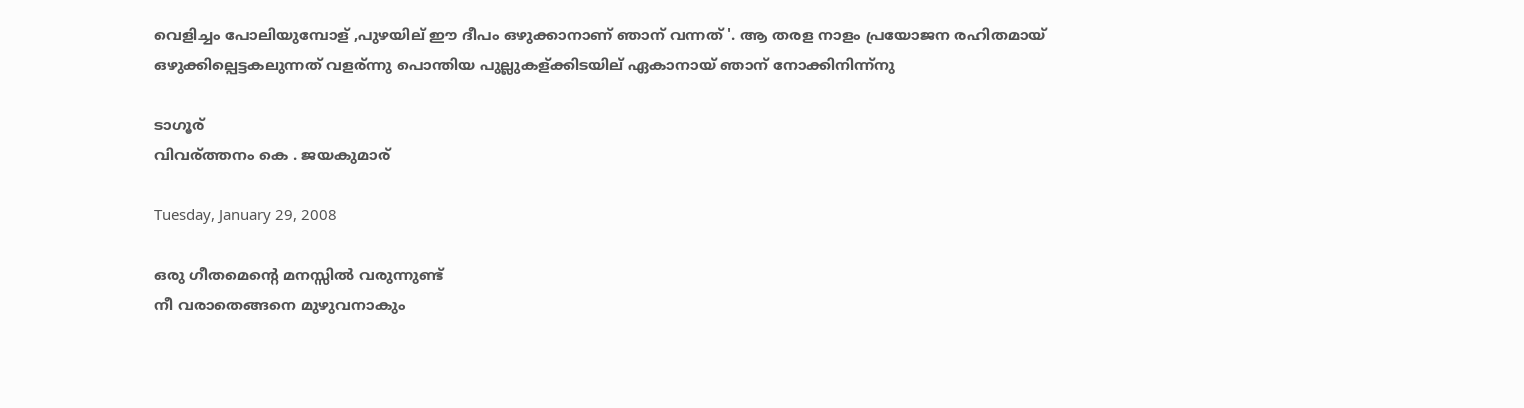വെളിച്ചം പോലിയുമ്പോള് ,പുഴയില് ഈ ദീപം ഒഴുക്കാനാണ് ഞാന് വന്നത് '. ആ തരള നാളം പ്രയോജന രഹിതമായ് ഒഴുക്കില്പെട്ടകലുന്നത് വളര്ന്നു പൊന്തിയ പുല്ലുകള്ക്കിടയില് ഏകാനായ് ഞാന് നോക്കിനിന്ന്നു

ടാഗൂര്
വിവര്ത്തനം കെ . ജയകുമാര്

Tuesday, January 29, 2008

ഒരു ഗീതമെന്‍റെ മനസ്സില്‍ വരുന്നുണ്ട്
നീ വരാതെങ്ങനെ മുഴുവനാകും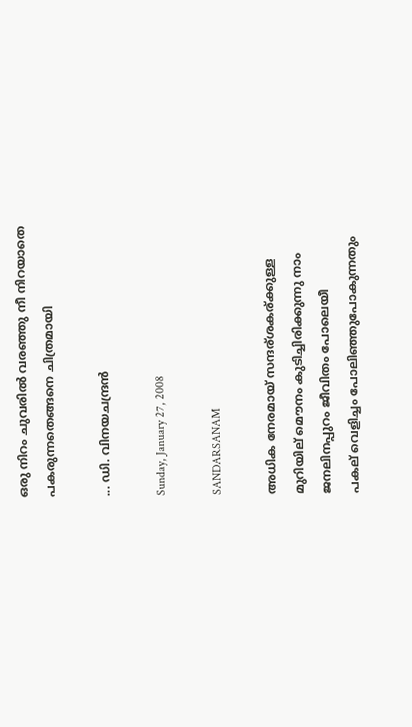ഒരു നിറം ചുവരില്‍ വരഞ്ഞു നീ നിറയാതെ
പകരുന്നതെങ്ങനെ ചിത്രമായി

... ഡി. വിനയചന്ദ്രന്‍

Sunday, January 27, 2008

SANDARSANAM

അധിക നേരമായ് സന്ദര്ശകര്ക്കുള്ള
മുറിയില് മൌനം കുടിച്ചിരിക്കുന്നു നാം
ജനലിനപ്പുറം ജീവിതം പോലെയീ
പകല് വെളിച്ചം പോലിഞ്ഞുപോകുന്നതും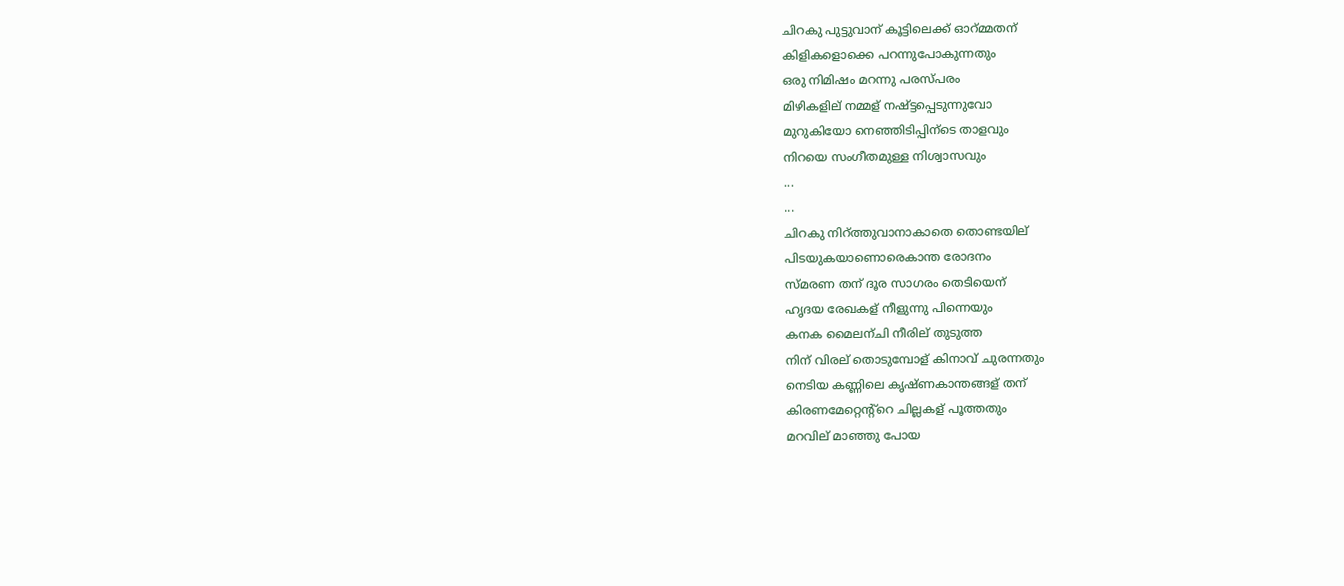ചിറകു പുട്ടുവാന് കൂട്ടിലെക്ക് ഓറ്മ്മതന്
കിളികളൊക്കെ പറന്നുപോകുന്നതും
ഒരു നിമിഷം മറന്നു പരസ്പരം
മിഴികളില് നമ്മള് നഷ്ട്ടപ്പെടുന്നുവോ
മുറുകിയോ നെഞ്ഞിടിപ്പിന്ടെ താളവും
നിറയെ സംഗീതമുള്ള നിശ്വാസവും
...
...
ചിറകു നിറ്ത്തുവാനാകാതെ തൊണ്ടയില്
പിടയുകയാണൊരെകാന്ത രോദനം
സ്മരണ തന് ദൂര സാഗരം തെടിയെന്
ഹൃദയ രേഖകള് നീളുന്നു പിന്നെയും
കനക മൈലന്ചി നീരില് തുടുത്ത
നിന് വിരല് തൊടുമ്പോള് കിനാവ് ചുരന്നതും
നെടിയ കണ്ണിലെ കൃഷ്ണകാന്തങ്ങള് തന്
കിരണമേറ്റെന്റ്റെ ചില്ലകള് പൂത്തതും
മറവില് മാഞ്ഞു പോയ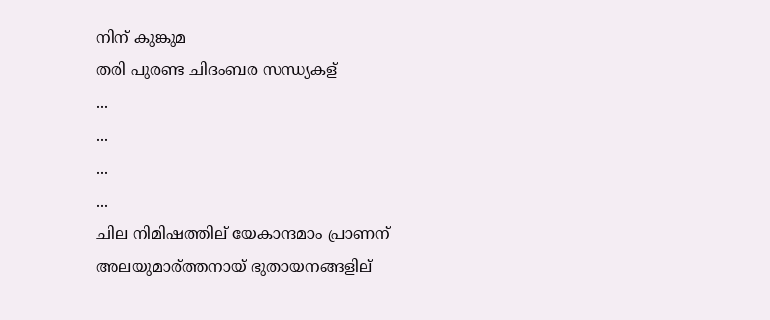നിന് കുങ്കുമ
തരി പുരണ്ട ചിദംബര സന്ധ്യകള്
...
...
...
...
ചില നിമിഷത്തില് യേകാന്ദമാം പ്രാണന്
അലയുമാര്ത്തനായ് ഭുതായനങ്ങളില്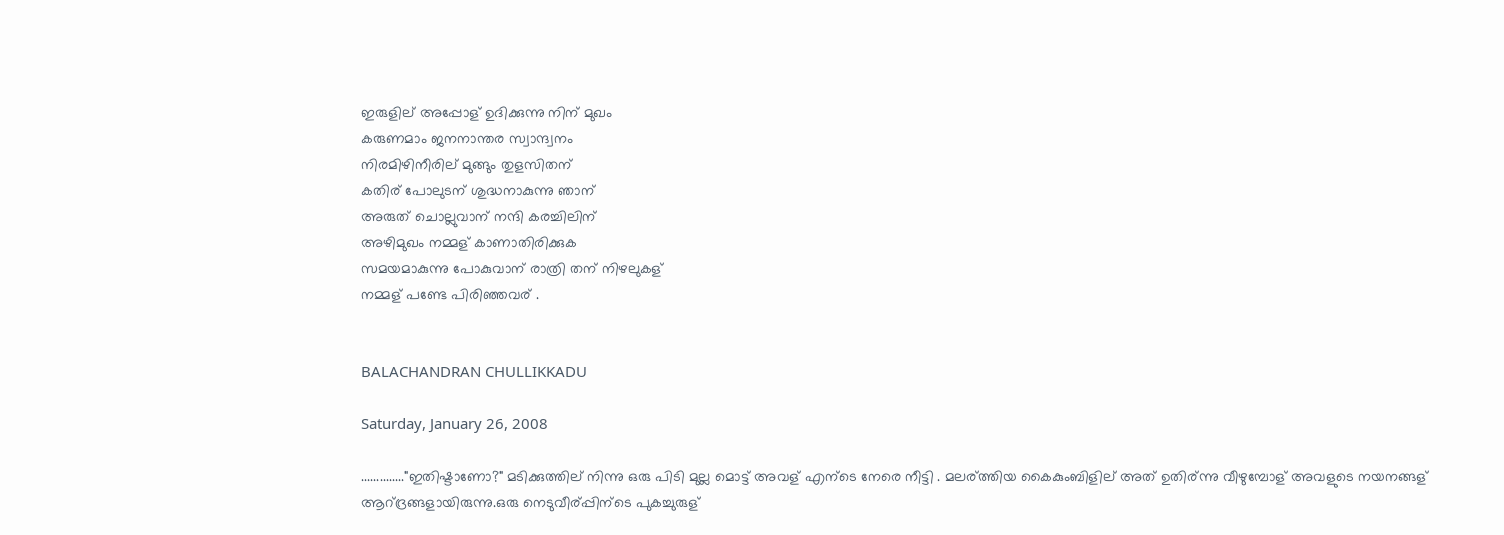ഇരുളില് അപ്പോള് ഉദിക്കുന്നു നിന് മുഖം
കരുണമാം ജനനാന്തര സ്വാന്ദ്വനം
നിരമിഴിനീരില് മുങ്ങും തുളസിതന്
കതിര് പോലുടന് ശുദ്ധനാകുന്നു ഞാന്
അരുത് ചൊല്ലുവാന് നന്ദി കരച്ചിലിന്
അഴിമുഖം നമ്മള് കാണാതിരിക്കുക
സമയമാകുന്നു പോകുവാന് രാത്രി തന് നിഴലുകള്
നമ്മള് പണ്ടേ പിരിഞ്ഞവര് .


BALACHANDRAN CHULLIKKADU

Saturday, January 26, 2008

.............."ഇതിഷ്ടാണോ?" മടിക്കുത്തില് നിന്നു ഒരു പിടി മുല്ല മൊട്ട് അവള് എന്ടെ നേരെ നീട്ടി . മലര്ത്തിയ കൈകുംബിളില് അത് ഉതിര്ന്നു വീഴുമ്പോള് അവളുടെ നയനങ്ങള് ആറ്ദ്രങ്ങളായിരുന്നു.ഒരു നെടുവീര്പ്പിന്ടെ പുകച്ചുരുള്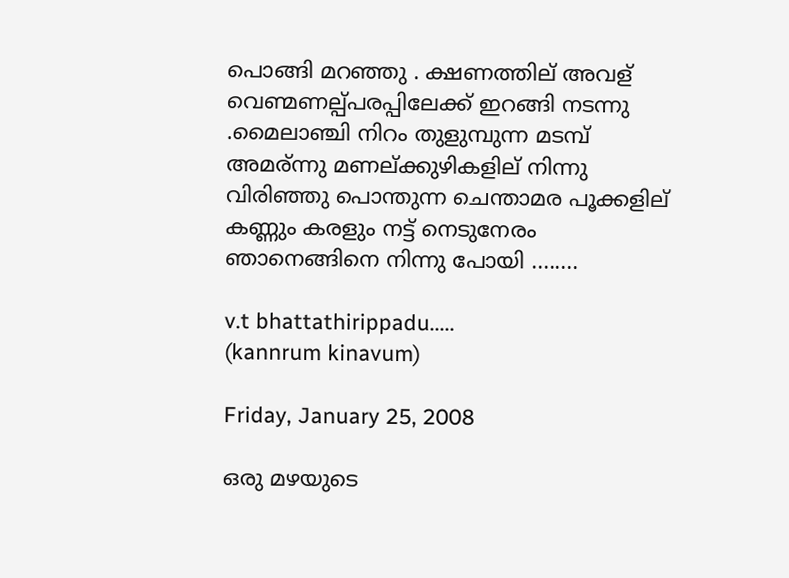പൊങ്ങി മറഞ്ഞു . ക്ഷണത്തില് അവള് വെണ്മണല്പ്പരപ്പിലേക്ക് ഇറങ്ങി നടന്നു .മൈലാഞ്ചി നിറം തുളുമ്പുന്ന മടമ്പ് അമര്ന്നു മണല്ക്കുഴികളില് നിന്നു വിരിഞ്ഞു പൊന്തുന്ന ചെന്താമര പൂക്കളില് കണ്ണും കരളും നട്ട് നെടുനേരം ഞാനെങ്ങിനെ നിന്നു പോയി ........

v.t bhattathirippadu.....
(kannrum kinavum)

Friday, January 25, 2008

ഒരു മഴയുടെ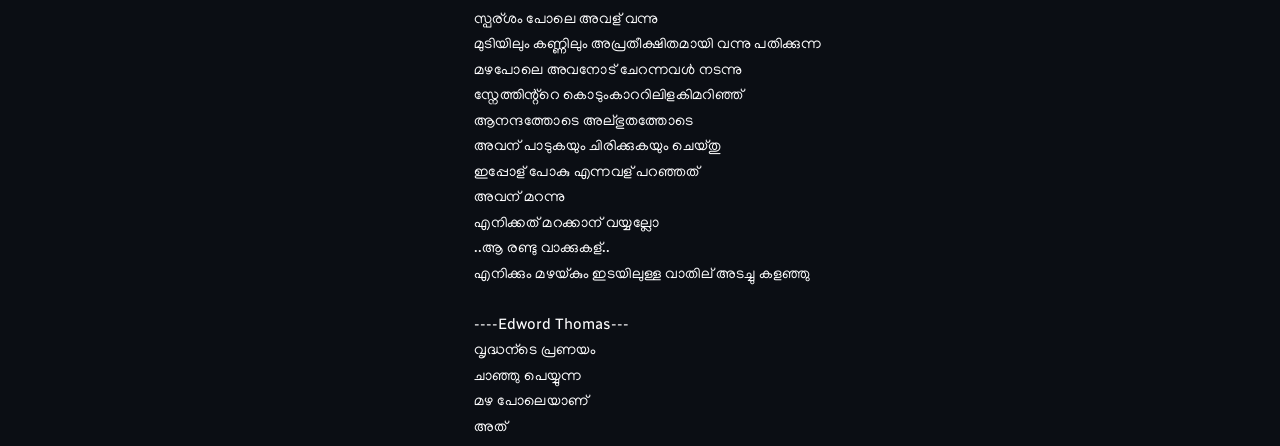സ്പര്ശം പോലെ അവള് വന്നു
മുടിയിലും കണ്ണിലും അപ്രതീക്ഷിതമായി വന്നു പതിക്കുന്ന
മഴപോലെ അവനോട് ചേറന്നവള്‍ നടന്നു
സ്നേത്തിന്റ്റെ കൊടുംകാററിലിളകിമറിഞ്ഞ്
ആനന്ദത്തോടെ അല്ഭുതത്തോടെ
അവന് പാടുകയും ചിരിക്കുകയും ചെയ്തു
ഇപ്പോള് പോകു എന്നവള് പറഞ്ഞത്
അവന് മറന്നു
എനിക്കത് മറക്കാന് വയ്യല്ലോ
..ആ രണ്ടു വാക്കുകള്..
എനിക്കും മഴയ്കും ഇടയിലുള്ള വാതില് അടച്ചു കളഞ്ഞു

----Edword Thomas---
വൃദ്ധന്ടെ പ്രണയം
ചാഞ്ഞു പെയ്യുന്ന
മഴ പോലെയാണ്
അത്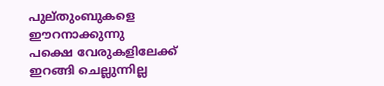പുല്തുംബുകളെ
ഈറനാക്കുന്നു
പക്ഷെ വേരുകളിലേക്ക്
ഇറങ്ങി ചെല്ലുന്നില്ല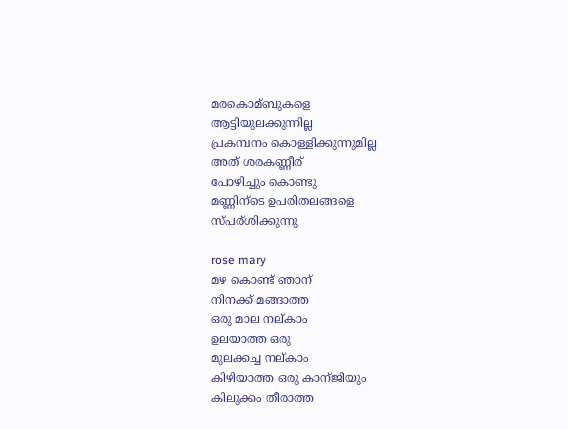മരകൊമ്ബുകളെ
ആട്ടിയുലക്കുന്നില്ല
പ്രകമ്പനം കൊള്ളിക്കുന്നുമില്ല
അത് ശരകണ്ണീര്
പോഴിച്ചും കൊണ്ടു
മണ്ണിന്ടെ ഉപരിതലങ്ങളെ
സ്പര്ശിക്കുന്നു

rose mary
മഴ കൊണ്ട് ഞാന്
നിനക്ക് മങ്ങാത്ത
ഒരു മാല നല്കാം
ഉലയാത്ത ഒരു
മുലക്കച്ച നല്കാം
കിഴിയാത്ത ഒരു കാന്ജിയും
കിലുക്കം തീരാത്ത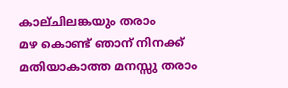കാല്ചിലങ്കയും തരാം
മഴ കൊണ്ട് ഞാന് നിനക്ക്
മതിയാകാത്ത മനസ്സു തരാം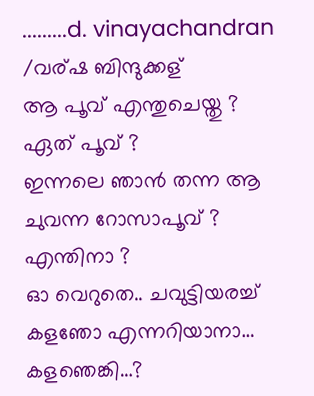.........d. vinayachandran /വര്ഷ ബിന്ദുക്കള്
ആ പൂവ് എന്തുചെയ്തു ?
ഏത് പൂവ് ?
ഇന്നലെ ഞാന്‍ തന്ന ആ ചുവന്ന റോസാപൂവ് ?
എന്തിനാ ?
ഓ വെറുതെ.. ചവുട്ടിയരച്ച് കളഞോ എന്നറിയാനാ…
കളഞെങ്കി…?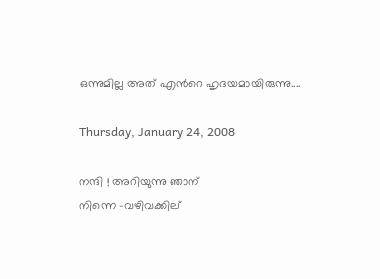ഒന്നുമില്ല അത് എന്‍‌റെ ഹൃദയമായിരുന്നു....

Thursday, January 24, 2008

നന്ദി ! അറിയുന്നു ഞാന്
നിന്നെ -വഴിവക്കില്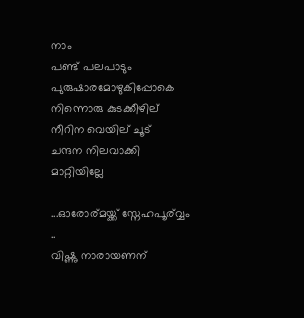നാം
പണ്ട് പലപാടും പുരുഷാരമോഴുകിപ്പോകെ
നിന്നൊരു കുടക്കീഴില്
നീറിന വെയില് ചൂട്
ചന്ദന നിലവാക്കി മാറ്റിയില്ലേ

...ഓരോര്മയ്ക്ക് സ്നേഹപൂര്വ്വം ..
വിഷ്ണു നാരായണന്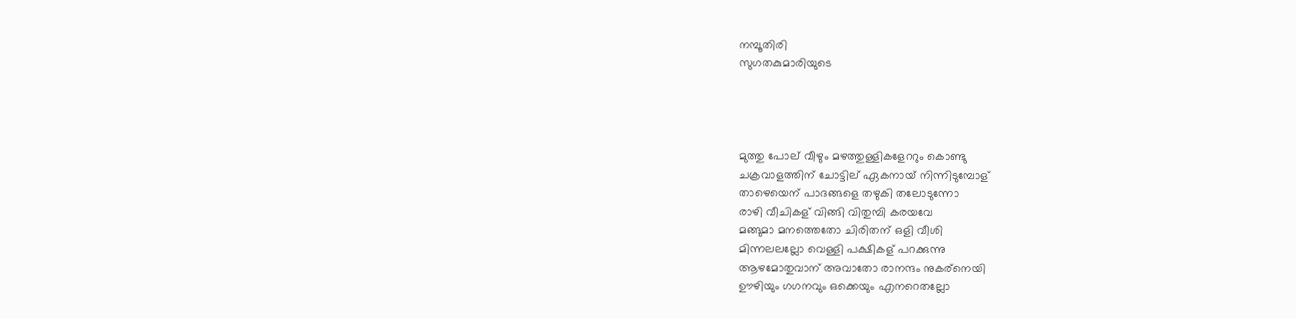നമ്പൂതിരി
സുഗതകുമാരിയുടെ




മുത്തു പോല് വീഴും മഴത്തുള്ളികളേററും കൊണ്ടു
ചക്രവാളത്തിന് ചോട്ടില് ഏകനായ് നിന്നിടുമ്പോള്
താഴെയെന് പാദങ്ങളെ തഴുകി തലോടുന്നോ
രാഴി വീചികള് വിങ്ങി വിതുമ്പി കരയവേ
മങ്ങുമാ മനത്തെതോ ചിരിതന് ഒളി വീശി
മിന്നലലല്ലോ വെള്ളി പക്ഷികള് പറക്കുന്നു
ആഴമോതുവാന് അവാതോ രാനന്ദം നുകര്നെയി
ഊഴിയും ഗഗനവും ഒക്കെയും എനറെതല്ലോ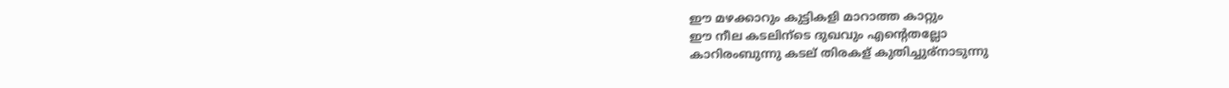ഈ മഴക്കാറും കുട്ടികളി മാറാത്ത കാറ്റും
ഈ നീല കടലിന്ടെ ദുഖവും എന്റെതല്ലോ
കാറിരംബുന്നു കടല് തിരകള് കുതിച്ചുര്നാടുന്നു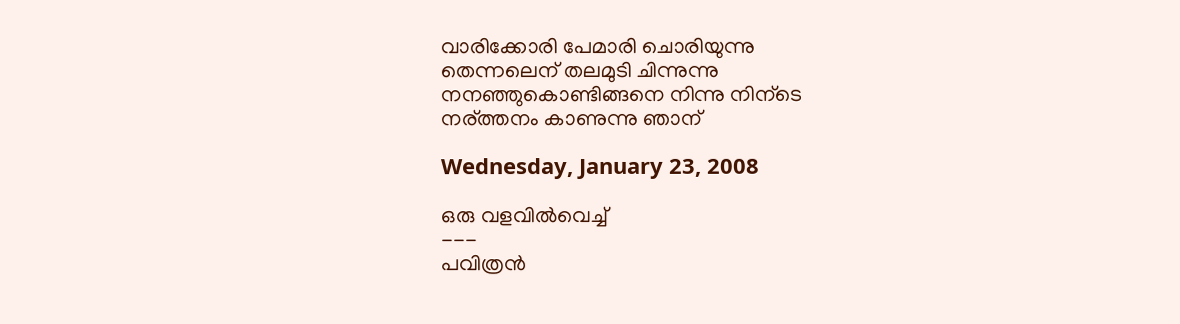വാരിക്കോരി പേമാരി ചൊരിയുന്നു
തെന്നലെന് തലമുടി ചിന്നുന്നു
നനഞ്ഞുകൊണ്ടിങ്ങനെ നിന്നു നിന്ടെ
നര്ത്തനം കാണുന്നു ഞാന്

Wednesday, January 23, 2008

ഒരു വളവില്‍വെച്ച്‌
---
പവിത്രന്‍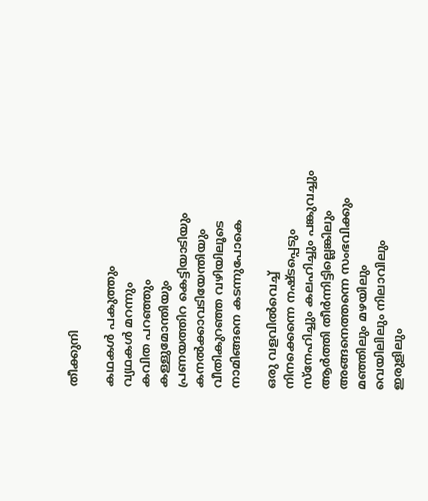തീക്കുനി

കഥകള്‍ പകുത്തും
വ്യഥകള്‍ മറന്നും
കവിത പറഞ്ഞും
കള്ളുമോന്തിയും
പ്രണയത്തിറ കെട്ടിയാടിയും
കനല്‍ക്കാവടിയേന്തിയും
വീതികുറഞ്ഞ വഴിയിലൂടെ
നാമിങ്ങനെ കടന്നുപോകെ

ഒരു വളവില്‍വെച്ച്‌
നിനക്കെന്നെ നഷ്ടപ്പെടും
സ്നേഹിച്ചും കലഹിച്ചും പങ്കുവച്ചും
ആര്‍ത്തി തീര്‍ന്നിട്ടില്ലെങ്കിലും
അങ്ങനെത്തന്നെ സംഭവിക്കും
മഞ്ഞിലും മഴയിലും
വെയിലിലും നിലാവിലും
ഇരുളിലും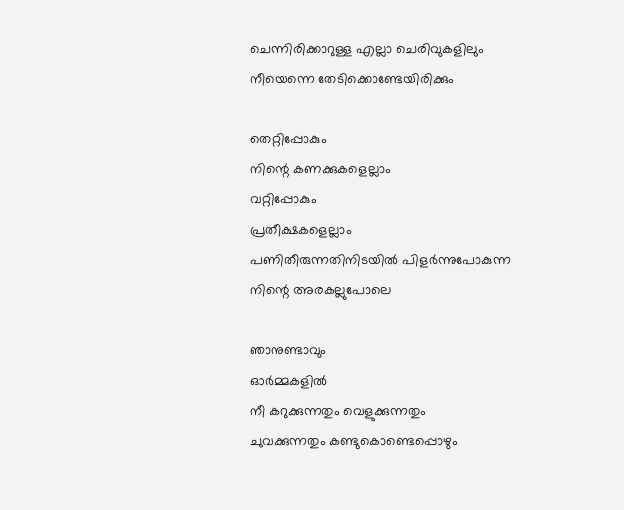ചെന്നിരിക്കാറുള്ള എല്ലാ ചെരിവുകളിലും
നീയെന്നെ തേടിക്കൊണ്ടേയിരിക്കും

തെറ്റിപ്പോകും
നിന്റെ കണക്കുകളെല്ലാം
വറ്റിപ്പോകും
പ്രതീക്ഷകളെല്ലാം
പണിതീരുന്നതിനിടയില്‍ പിളര്‍ന്നുപോകുന്ന
നിന്റെ അരകല്ലുപോലെ

ഞാനുണ്ടാവും
ഓര്‍മ്മകളില്‍
നീ കറുക്കുന്നതും വെളുക്കുന്നതും
ചുവക്കുന്നതും കണ്ടുകൊണ്ടെപ്പൊഴും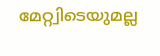മേറ്റ്വിടെയുമല്ല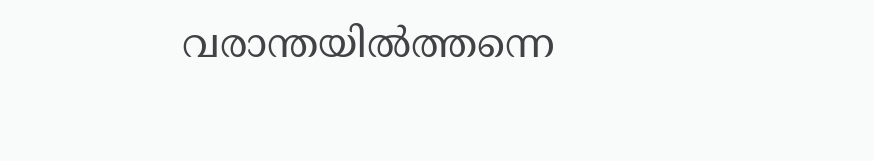വരാന്തയില്‍ത്തന്നെ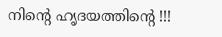നിന്റെ ഹൃദയത്തിന്റെ !!!